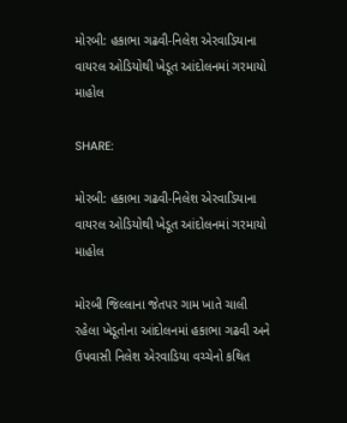મોરબી: હકાભા ગઢવી-નિલેશ એરવાડિયાના વાયરલ ઓડિયોથી ખેડૂત આંદોલનમાં ગરમાયો માહોલ

SHARE:

મોરબી: હકાભા ગઢવી-નિલેશ એરવાડિયાના વાયરલ ઓડિયોથી ખેડૂત આંદોલનમાં ગરમાયો માહોલ

મોરબી જિલ્લાના જેતપર ગામ ખાતે ચાલી રહેલા ખેડૂતોના આંદોલનમાં હકાભા ગઢવી અને ઉપવાસી નિલેશ એરવાડિયા વચ્ચેનો કથિત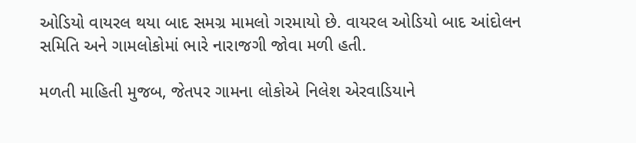ઓડિયો વાયરલ થયા બાદ સમગ્ર મામલો ગરમાયો છે. વાયરલ ઓડિયો બાદ આંદોલન સમિતિ અને ગામલોકોમાં ભારે નારાજગી જોવા મળી હતી.

મળતી માહિતી મુજબ, જેતપર ગામના લોકોએ નિલેશ એરવાડિયાને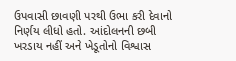ઉપવાસી છાવણી પરથી ઉભા કરી દેવાનો નિર્ણય લીધો હતો. આંદોલનની છબી ખરડાય નહીં અને ખેડૂતોનો વિશ્વાસ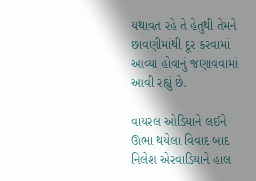યથાવત રહે તે હેતુથી તેમને છાવણીમાંથી દૂર કરવામાં આવ્યા હોવાનું જણાવવામાં આવી રહ્યું છે.

વાયરલ ઓડિયાને લઈને ઊભા થયેલા વિવાદ બાદ નિલેશ એરવાડિયાને હાલ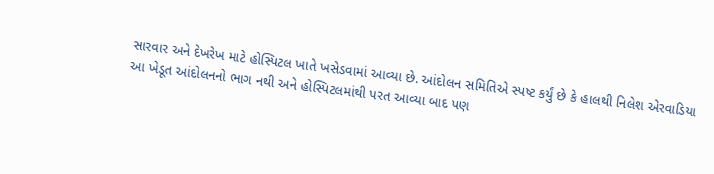સારવાર અને દેખરેખ માટે હોસ્પિટલ ખાતે ખસેડવામાં આવ્યા છે. આંદોલન સમિતિએ સ્પષ્ટ કર્યું છે કે હાલથી નિલેશ એરવાડિયા આ ખેડૂત આંદોલનનો ભાગ નથી અને હોસ્પિટલમાંથી પરત આવ્યા બાદ પણ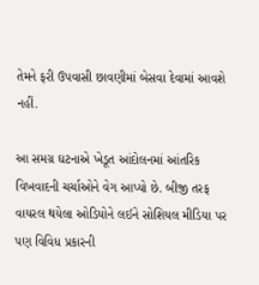તેમને ફરી ઉપવાસી છાવણીમાં બેસવા દેવામાં આવશે નહીં.

આ સમગ્ર ઘટનાએ ખેડૂત આંદોલનમાં આંતરિક વિખવાદની ચર્ચાઓને વેગ આપ્યો છે. બીજી તરફ વાયરલ થયેલા ઓડિયોને લઈને સોશિયલ મીડિયા પર પણ વિવિધ પ્રકારની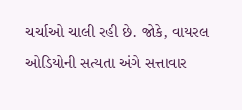ચર્ચાઓ ચાલી રહી છે. જોકે, વાયરલ ઓડિયોની સત્યતા અંગે સત્તાવાર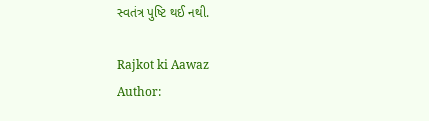સ્વતંત્ર પુષ્ટિ થઈ નથી.

Rajkot ki Aawaz
Author: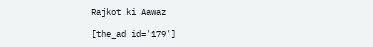Rajkot ki Aawaz

[the_ad id='179']